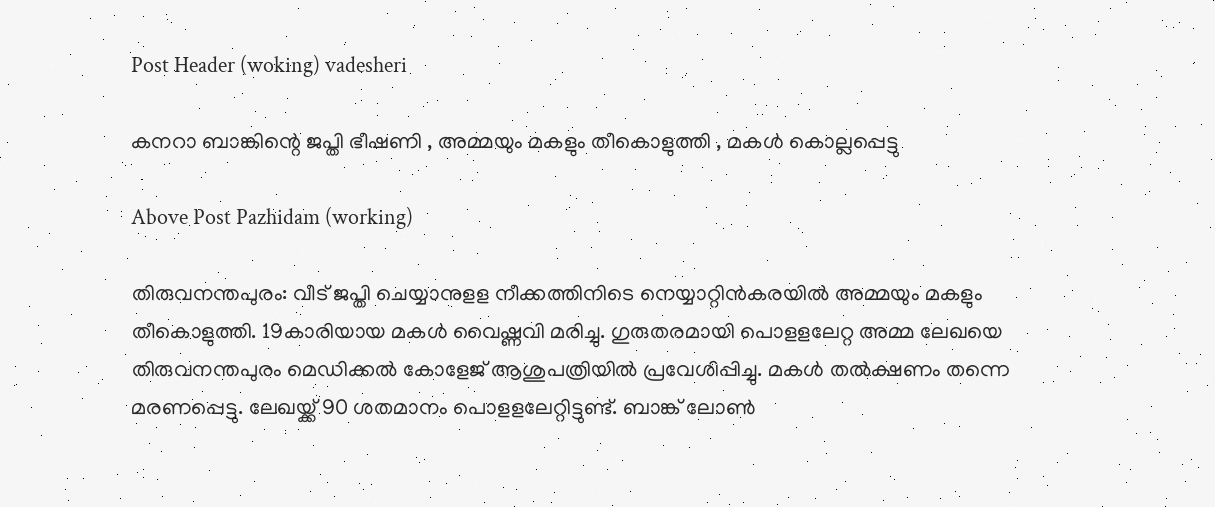Post Header (woking) vadesheri

കനറാ ബാങ്കിന്റെ ജപ്തി ഭീഷണി , അമ്മയും മകളും തീകൊളുത്തി , മകൾ കൊല്ലപ്പെട്ടു

Above Post Pazhidam (working)

തിരുവനന്തപുരം: വീട് ജപ്തി ചെയ്യാനുളള നീക്കത്തിനിടെ നെയ്യാറ്റിന്‍കരയില്‍ അമ്മയും മകളും തീകൊളുത്തി. 19കാരിയായ മകള്‍ വൈഷ്ണവി മരിച്ചു. ഗുരുതരമായി പൊളളലേറ്റ അമ്മ ലേഖയെ തിരുവനന്തപുരം മെഡിക്കല്‍ കോളേജ് ആശുപത്രിയില്‍ പ്രവേശിപ്പിച്ചു. മകള്‍ തല്‍ക്ഷണം തന്നെ മരണപ്പെട്ടു. ലേഖയ്ക്ക് 90 ശതമാനം പൊളളലേറ്റിട്ടുണ്ട്. ബാങ്ക് ലോണ്‍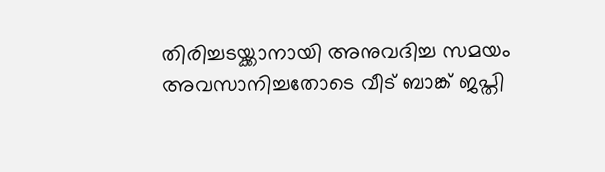തിരിച്ചടയ്ക്കാനായി അനുവദിച്ച സമയം അവസാനിച്ചതോടെ വീട് ബാങ്ക് ജപ്തി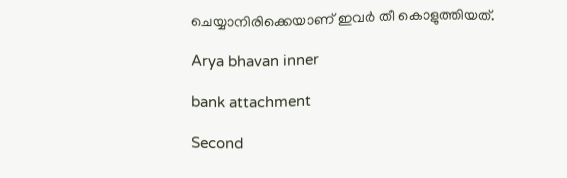ചെയ്യാനിരിക്കെയാണ് ഇവര്‍ തീ കൊളുത്തിയത്.

Arya bhavan inner

bank attachment

Second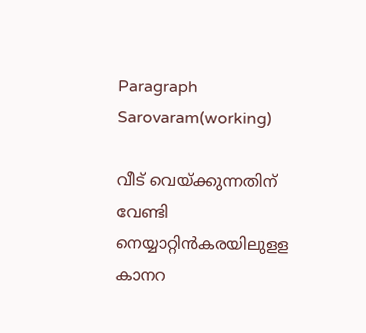Paragraph  Sarovaram(working)

വീട് വെയ്ക്കുന്നതിന് വേണ്ടി നെയ്യാറ്റിന്‍കരയിലുളള കാനറ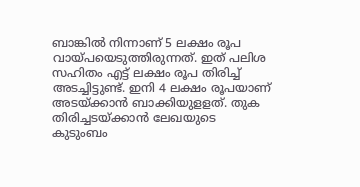ബാങ്കില്‍ നിന്നാണ് 5 ലക്ഷം രൂപ വായ്പയെടുത്തിരുന്നത്. ഇത് പലിശ സഹിതം എട്ട് ലക്ഷം രൂപ തിരിച്ച്‌ അടച്ചിട്ടുണ്ട്. ഇനി 4 ലക്ഷം രൂപയാണ് അടയ്ക്കാന്‍ ബാക്കിയുളളത്. തുക തിരിച്ചടയ്ക്കാന്‍ ലേഖയുടെ കുടുംബം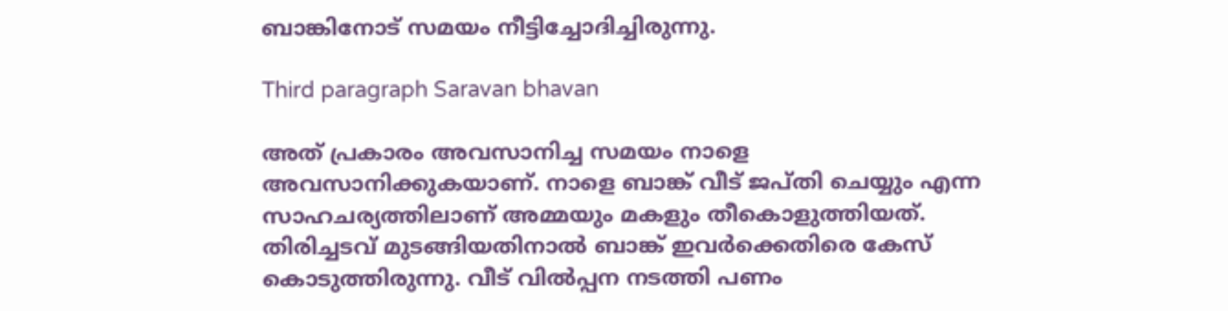ബാങ്കിനോട് സമയം നീട്ടിച്ചോദിച്ചിരുന്നു.

Third paragraph Saravan bhavan

അത് പ്രകാരം അവസാനിച്ച സമയം നാളെ അവസാനിക്കുകയാണ്. നാളെ ബാങ്ക് വീട് ജപ്തി ചെയ്യും എന്ന സാഹചര്യത്തിലാണ് അമ്മയും മകളും തീകൊളുത്തിയത്. തിരിച്ചടവ് മുടങ്ങിയതിനാല്‍ ബാങ്ക് ഇവര്‍ക്കെതിരെ കേസ് കൊടുത്തിരുന്നു. വീട് വില്‍പ്പന നടത്തി പണം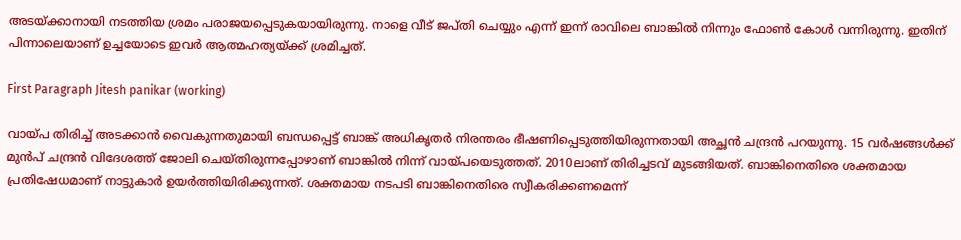അടയ്ക്കാനായി നടത്തിയ ശ്രമം പരാജയപ്പെടുകയായിരുന്നു. നാളെ വീട് ജപ്തി ചെയ്യും എന്ന് ഇന്ന് രാവിലെ ബാങ്കില്‍ നിന്നും ഫോണ്‍ കോള്‍ വന്നിരുന്നു. ഇതിന് പിന്നാലെയാണ് ഉച്ചയോടെ ഇവര്‍ ആത്മഹത്യയ്ക്ക് ശ്രമിച്ചത്.

First Paragraph Jitesh panikar (working)

വായ്പ തിരിച്ച്‌ അടക്കാന്‍ വൈകുന്നതുമായി ബന്ധപ്പെട്ട് ബാങ്ക് അധികൃതര്‍ നിരന്തരം ഭീഷണിപ്പെടുത്തിയിരുന്നതായി അച്ഛന്‍ ചന്ദ്രന്‍ പറയുന്നു. 15 വര്‍ഷങ്ങള്‍ക്ക് മുന്‍പ് ചന്ദ്രന്‍ വിദേശത്ത് ജോലി ചെയ്തിരുന്നപ്പോഴാണ് ബാങ്കില്‍ നിന്ന് വായ്പയെടുത്തത്. 2010ലാണ് തിരിച്ചടവ് മുടങ്ങിയത്. ബാങ്കിനെതിരെ ശക്തമായ പ്രതിഷേധമാണ് നാട്ടുകാര്‍ ഉയര്‍ത്തിയിരിക്കുന്നത്. ശക്തമായ നടപടി ബാങ്കിനെതിരെ സ്വീകരിക്കണമെന്ന്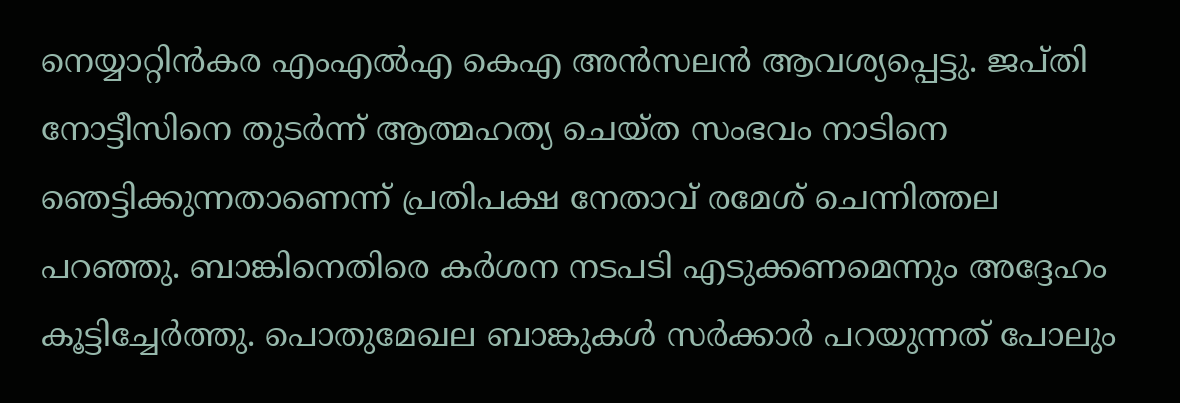നെയ്യാറ്റിന്‍കര എംഎല്‍എ കെഎ അന്‍സലന്‍ ആവശ്യപ്പെട്ടു. ജപ്തി നോട്ടീസിനെ തുടര്‍ന്ന് ആത്മഹത്യ ചെയ്ത സംഭവം നാടിനെ ഞെട്ടിക്കുന്നതാണെന്ന് പ്രതിപക്ഷ നേതാവ് രമേശ് ചെന്നിത്തല പറഞ്ഞു. ബാങ്കിനെതിരെ കര്‍ശന നടപടി എടുക്കണമെന്നും അദ്ദേഹം കൂട്ടിച്ചേര്‍ത്തു. പൊതുമേഖല ബാങ്കുകള്‍ സര്‍ക്കാര്‍ പറയുന്നത് പോലും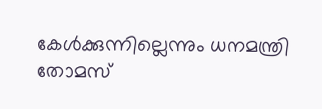കേള്‍ക്കുന്നില്ലെന്നും ധനമന്ത്രി തോമസ്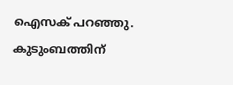ഐസക് പറഞ്ഞു. കുടുംബത്തിന്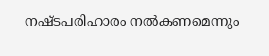നഷ്ടപരിഹാരം നല്‍കണമെന്നും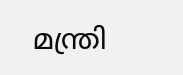മന്ത്രി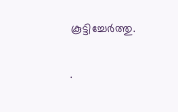കൂട്ടിച്ചേര്‍ത്തു.

.